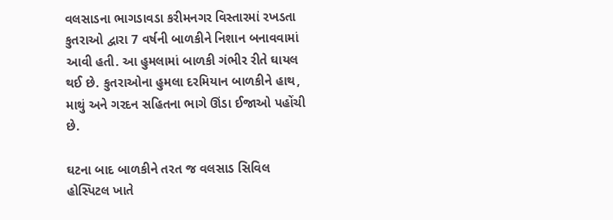વલસાડના ભાગડાવડા કરીમનગર વિસ્તારમાં રખડતા કુતરાઓ દ્વારા 7 વર્ષની બાળકીને નિશાન બનાવવામાં આવી હતી. આ હુમલામાં બાળકી ગંભીર રીતે ઘાયલ થઈ છે. કુતરાઓના હુમલા દરમિયાન બાળકીને હાથ, માથું અને ગરદન સહિતના ભાગે ઊંડા ઈજાઓ પહોંચી છે.

ઘટના બાદ બાળકીને તરત જ વલસાડ સિવિલ હોસ્પિટલ ખાતે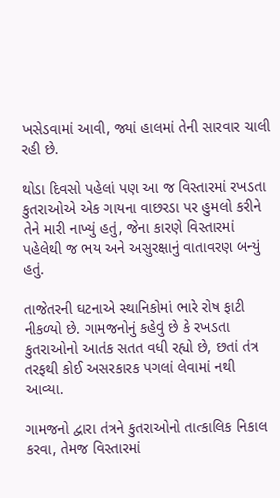ખસેડવામાં આવી, જ્યાં હાલમાં તેની સારવાર ચાલી રહી છે.

થોડા દિવસો પહેલાં પણ આ જ વિસ્તારમાં રખડતા કુતરાઓએ એક ગાયના વાછરડા પર હુમલો કરીને તેને મારી નાખ્યું હતું, જેના કારણે વિસ્તારમાં પહેલેથી જ ભય અને અસુરક્ષાનું વાતાવરણ બન્યું હતું.

તાજેતરની ઘટનાએ સ્થાનિકોમાં ભારે રોષ ફાટી નીકળ્યો છે. ગામજનોનું કહેવું છે કે રખડતા કુતરાઓનો આતંક સતત વધી રહ્યો છે, છતાં તંત્ર તરફથી કોઈ અસરકારક પગલાં લેવામાં નથી આવ્યા.

ગામજનો દ્વારા તંત્રને કુતરાઓનો તાત્કાલિક નિકાલ કરવા, તેમજ વિસ્તારમાં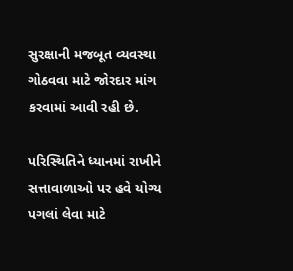સુરક્ષાની મજબૂત વ્યવસ્થા ગોઠવવા માટે જોરદાર માંગ કરવામાં આવી રહી છે.

પરિસ્થિતિને ધ્યાનમાં રાખીને સત્તાવાળાઓ પર હવે યોગ્ય પગલાં લેવા માટે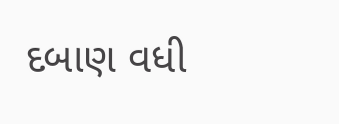દબાણ વધી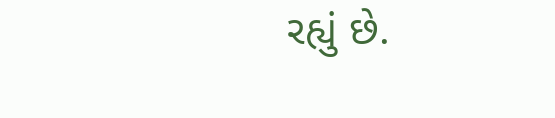રહ્યું છે.